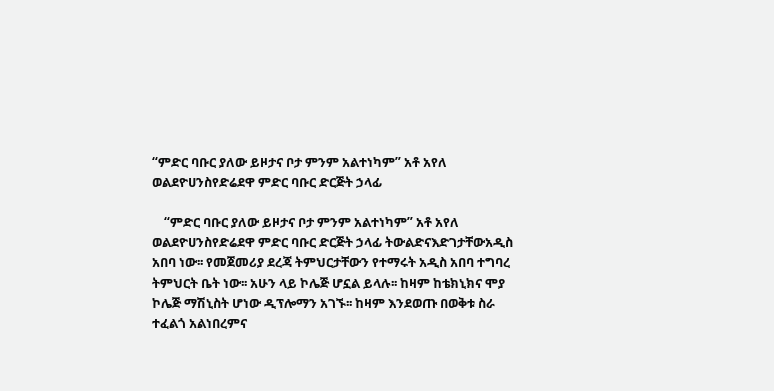“ምድር ባቡር ያለው ይዞታና ቦታ ምንም አልተነካም” አቶ አየለ ወልደዮሀንስየድሬደዋ ምድር ባቡር ድርጅት ኃላፊ

    “ምድር ባቡር ያለው ይዞታና ቦታ ምንም አልተነካም” አቶ አየለ ወልደዮሀንስየድሬደዋ ምድር ባቡር ድርጅት ኃላፊ ትውልድናእድገታቸውአዲስ አበባ ነው፡፡ የመጀመሪያ ደረጃ ትምህርታቸውን የተማሩት አዲስ አበባ ተግባረ ትምህርት ቤት ነው፡፡ አሁን ላይ ኮሌጅ ሆኗል ይላሉ፡፡ ከዛም ከቴክኒክና ሞያ ኮሌጅ ማሽኒስት ሆነው ዲፕሎማን አገኙ፡፡ ከዛም እንደወጡ በወቅቱ ስራ ተፈልጎ አልነበረምና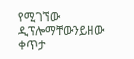የሚገኘው ዲፕሎማቸውንይዘው ቀጥታ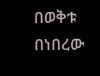በወቅቱ በነበረው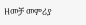ዘመቻ መምሪያ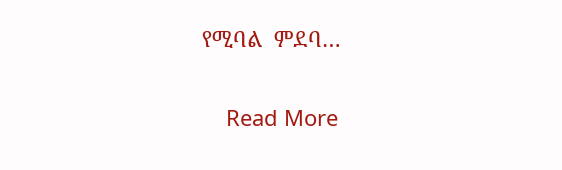የሚባል  ምደባ…

    Read More